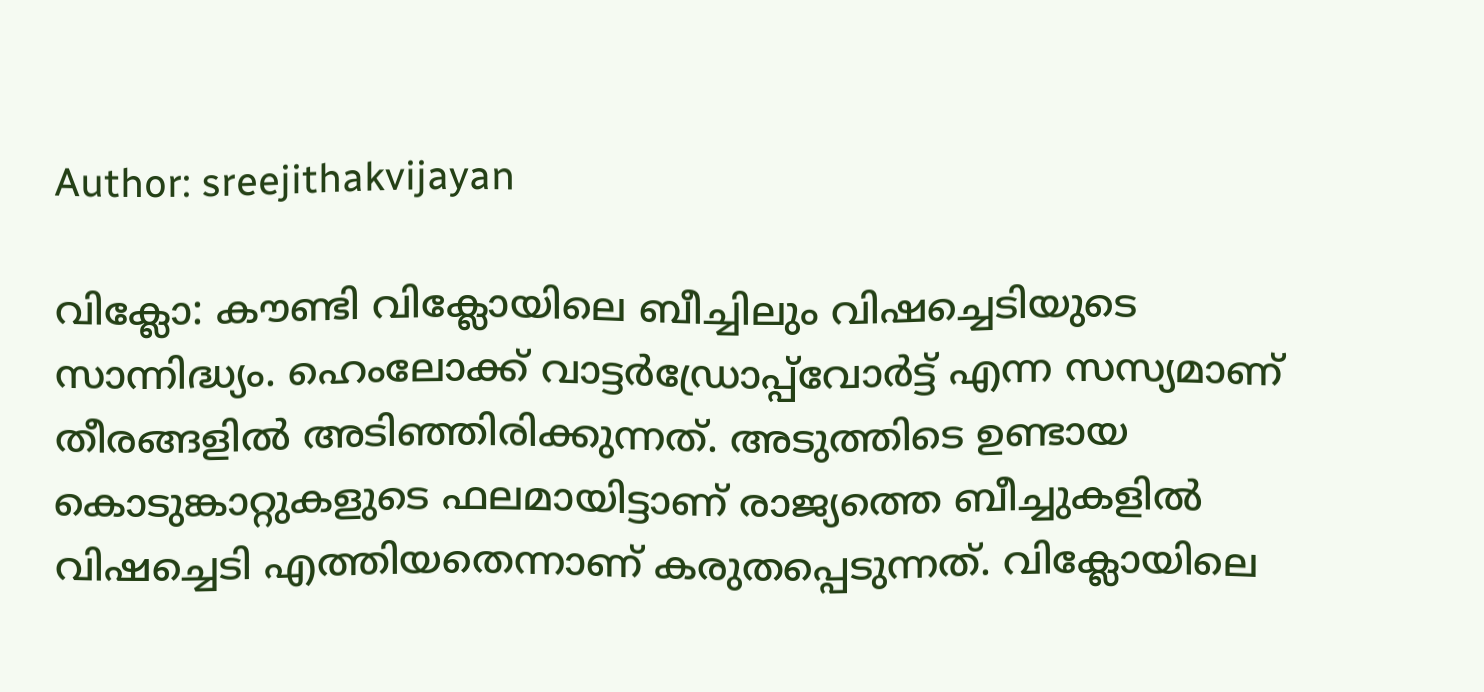Author: sreejithakvijayan

വിക്ലോ: കൗണ്ടി വിക്ലോയിലെ ബീച്ചിലും വിഷച്ചെടിയുടെ സാന്നിദ്ധ്യം. ഹെംലോക്ക് വാട്ടർഡ്രോപ്പ്‌വോർട്ട് എന്ന സസ്യമാണ് തീരങ്ങളിൽ അടിഞ്ഞിരിക്കുന്നത്. അടുത്തിടെ ഉണ്ടായ കൊടുങ്കാറ്റുകളുടെ ഫലമായിട്ടാണ് രാജ്യത്തെ ബീച്ചുകളിൽ വിഷച്ചെടി എത്തിയതെന്നാണ് കരുതപ്പെടുന്നത്. വിക്ലോയിലെ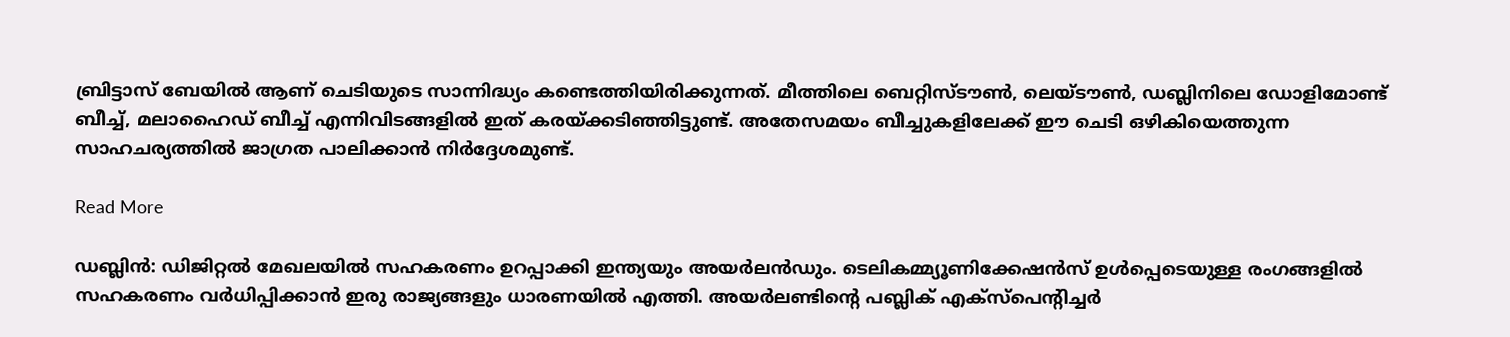ബ്രിട്ടാസ് ബേയിൽ ആണ് ചെടിയുടെ സാന്നിദ്ധ്യം കണ്ടെത്തിയിരിക്കുന്നത്. മീത്തിലെ ബെറ്റിസ്ടൗൺ, ലെയ്ടൗൺ, ഡബ്ലിനിലെ ഡോളിമോണ്ട് ബീച്ച്, മലാഹൈഡ് ബീച്ച് എന്നിവിടങ്ങളിൽ ഇത് കരയ്ക്കടിഞ്ഞിട്ടുണ്ട്. അതേസമയം ബീച്ചുകളിലേക്ക് ഈ ചെടി ഒഴികിയെത്തുന്ന സാഹചര്യത്തിൽ ജാഗ്രത പാലിക്കാൻ നിർദ്ദേശമുണ്ട്.

Read More

ഡബ്ലിൻ: ഡിജിറ്റൽ മേഖലയിൽ സഹകരണം ഉറപ്പാക്കി ഇന്ത്യയും അയർലൻഡും. ടെലികമ്മ്യൂണിക്കേഷൻസ് ഉൾപ്പെടെയുള്ള രംഗങ്ങളിൽ സഹകരണം വർധിപ്പിക്കാൻ ഇരു രാജ്യങ്ങളും ധാരണയിൽ എത്തി. അയർലണ്ടിന്റെ പബ്ലിക് എക്‌സ്‌പെന്റിച്ചർ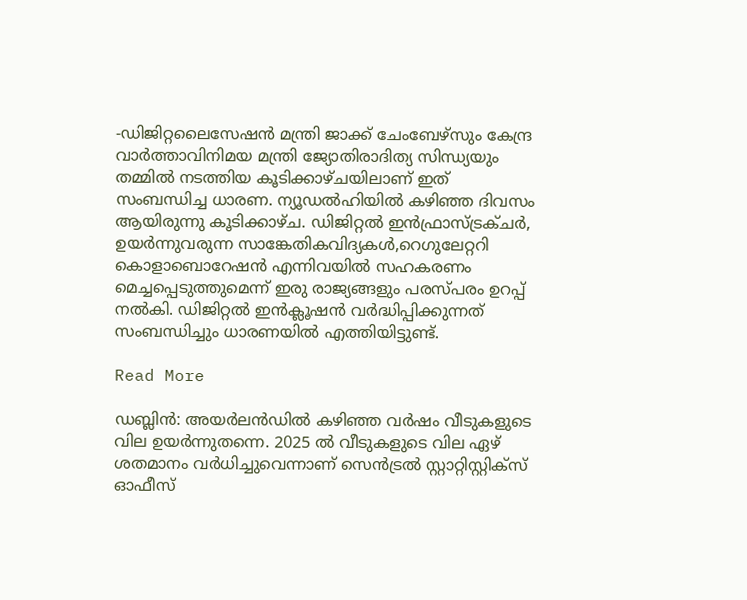-ഡിജിറ്റലൈസേഷൻ മന്ത്രി ജാക്ക് ചേംബേഴ്‌സും കേന്ദ്ര വാർത്താവിനിമയ മന്ത്രി ജ്യോതിരാദിത്യ സിന്ധ്യയും തമ്മിൽ നടത്തിയ കൂടിക്കാഴ്ചയിലാണ് ഇത് സംബന്ധിച്ച ധാരണ. ന്യൂഡൽഹിയിൽ കഴിഞ്ഞ ദിവസം ആയിരുന്നു കൂടിക്കാഴ്ച. ഡിജിറ്റൽ ഇൻഫ്രാസ്ട്രക്ചർ, ഉയർന്നുവരുന്ന സാങ്കേതികവിദ്യകൾ,റെഗുലേറ്ററി കൊളാബൊറേഷൻ എന്നിവയിൽ സഹകരണം മെച്ചപ്പെടുത്തുമെന്ന് ഇരു രാജ്യങ്ങളും പരസ്പരം ഉറപ്പ് നൽകി. ഡിജിറ്റൽ ഇൻക്ലൂഷൻ വർദ്ധിപ്പിക്കുന്നത് സംബന്ധിച്ചും ധാരണയിൽ എത്തിയിട്ടുണ്ട്.

Read More

ഡബ്ലിൻ: അയർലൻഡിൽ കഴിഞ്ഞ വർഷം വീടുകളുടെ വില ഉയർന്നുതന്നെ. 2025 ൽ വീടുകളുടെ വില ഏഴ് ശതമാനം വർധിച്ചുവെന്നാണ് സെൻട്രൽ സ്റ്റാറ്റിസ്റ്റിക്‌സ് ഓഫീസ്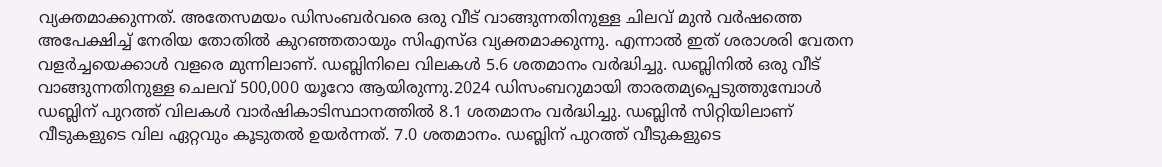വ്യക്തമാക്കുന്നത്. അതേസമയം ഡിസംബർവരെ ഒരു വീട് വാങ്ങുന്നതിനുള്ള ചിലവ് മുൻ വർഷത്തെ അപേക്ഷിച്ച് നേരിയ തോതിൽ കുറഞ്ഞതായും സിഎസ്ഒ വ്യക്തമാക്കുന്നു. എന്നാൽ ഇത് ശരാശരി വേതന വളർച്ചയെക്കാൾ വളരെ മുന്നിലാണ്. ഡബ്ലിനിലെ വിലകൾ 5.6 ശതമാനം വർദ്ധിച്ചു. ഡബ്ലിനിൽ ഒരു വീട് വാങ്ങുന്നതിനുള്ള ചെലവ് 500,000 യൂറോ ആയിരുന്നു.2024 ഡിസംബറുമായി താരതമ്യപ്പെടുത്തുമ്പോൾ ഡബ്ലിന് പുറത്ത് വിലകൾ വാർഷികാടിസ്ഥാനത്തിൽ 8.1 ശതമാനം വർദ്ധിച്ചു. ഡബ്ലിൻ സിറ്റിയിലാണ് വീടുകളുടെ വില ഏറ്റവും കൂടുതൽ ഉയർന്നത്. 7.0 ശതമാനം. ഡബ്ലിന് പുറത്ത് വീടുകളുടെ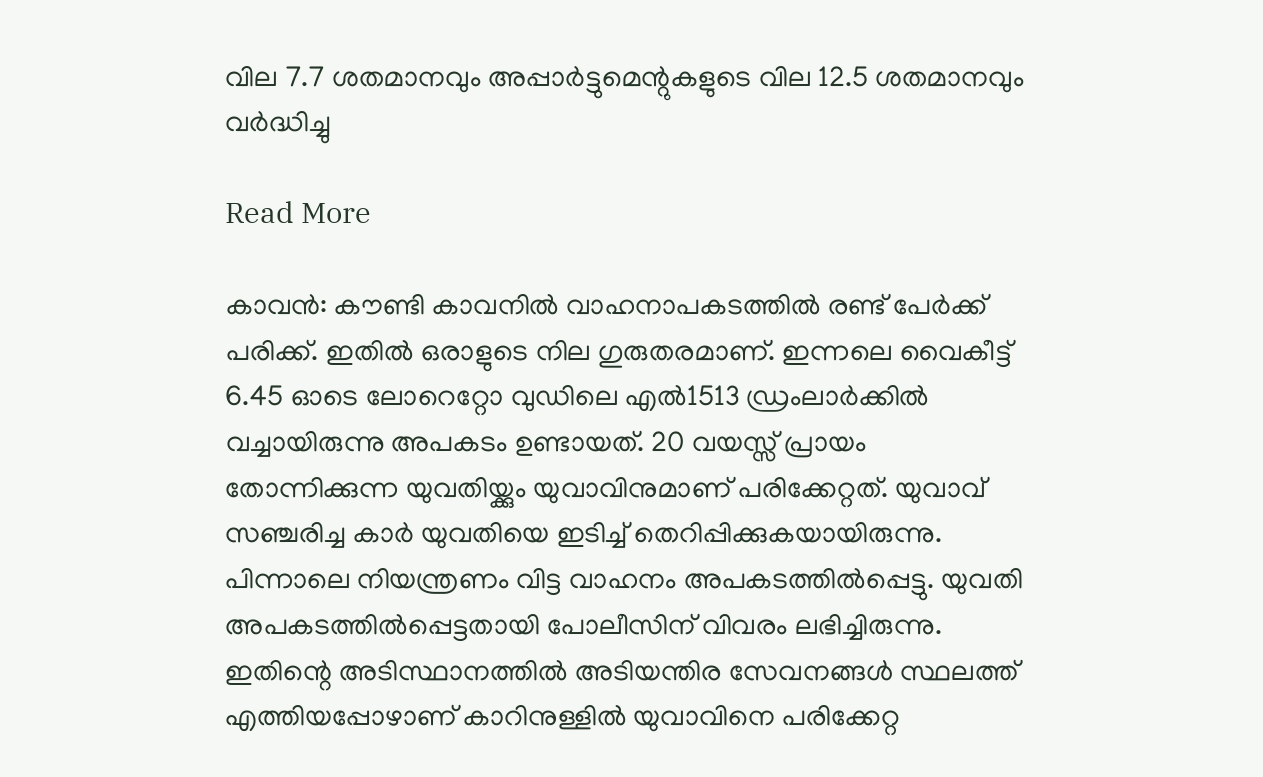വില 7.7 ശതമാനവും അപ്പാർട്ടുമെന്റുകളുടെ വില 12.5 ശതമാനവും വർദ്ധിച്ചു

Read More

കാവൻ: കൗണ്ടി കാവനിൽ വാഹനാപകടത്തിൽ രണ്ട് പേർക്ക് പരിക്ക്. ഇതിൽ ഒരാളുടെ നില ഗുരുതരമാണ്. ഇന്നലെ വൈകീട്ട് 6.45 ഓടെ ലോറെറ്റോ വുഡിലെ എൽ1513 ഡ്രംലാർക്കിൽ വച്ചായിരുന്നു അപകടം ഉണ്ടായത്. 20 വയസ്സ് പ്രായം തോന്നിക്കുന്ന യുവതിയ്ക്കും യുവാവിനുമാണ് പരിക്കേറ്റത്. യുവാവ് സഞ്ചരിച്ച കാർ യുവതിയെ ഇടിച്ച് തെറിപ്പിക്കുകയായിരുന്നു. പിന്നാലെ നിയന്ത്രണം വിട്ട വാഹനം അപകടത്തിൽപ്പെട്ടു. യുവതി അപകടത്തിൽപ്പെട്ടതായി പോലീസിന് വിവരം ലഭിച്ചിരുന്നു. ഇതിന്റെ അടിസ്ഥാനത്തിൽ അടിയന്തിര സേവനങ്ങൾ സ്ഥലത്ത് എത്തിയപ്പോഴാണ് കാറിനുള്ളിൽ യുവാവിനെ പരിക്കേറ്റ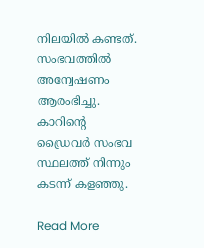നിലയിൽ കണ്ടത്. സംഭവത്തിൽ അന്വേഷണം ആരംഭിച്ചു. കാറിന്റെ ഡ്രൈവർ സംഭവ സ്ഥലത്ത് നിന്നും കടന്ന് കളഞ്ഞു.

Read More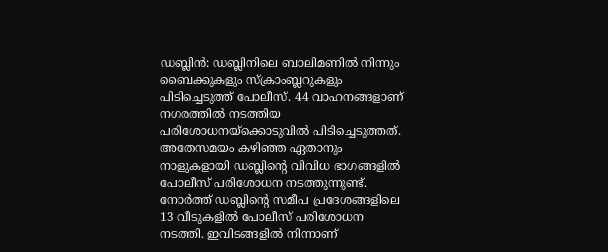ഡബ്ലിൻ: ഡബ്ലിനിലെ ബാലിമണിൽ നിന്നും ബൈക്കുകളും സ്‌ക്രാംബ്ലറുകളും പിടിച്ചെടുത്ത് പോലീസ്. 44 വാഹനങ്ങളാണ് നഗരത്തിൽ നടത്തിയ പരിശോധനയ്‌ക്കൊടുവിൽ പിടിച്ചെടുത്തത്. അതേസമയം കഴിഞ്ഞ ഏതാനും നാളുകളായി ഡബ്ലിന്റെ വിവിധ ഭാഗങ്ങളിൽ പോലീസ് പരിശോധന നടത്തുന്നുണ്ട്. നോർത്ത് ഡബ്ലിന്റെ സമീപ പ്രദേശങ്ങളിലെ 13 വീടുകളിൽ പോലീസ് പരിശോധന നടത്തി. ഇവിടങ്ങളിൽ നിന്നാണ്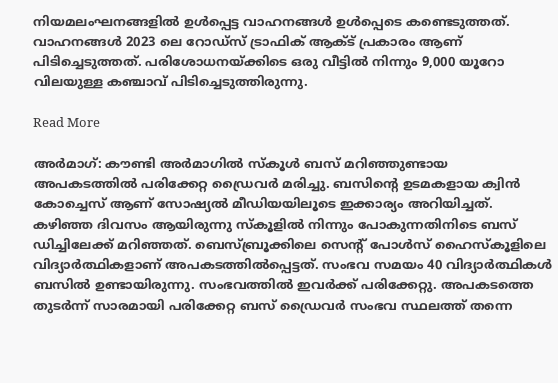നിയമലംഘനങ്ങളിൽ ഉൾപ്പെട്ട വാഹനങ്ങൾ ഉൾപ്പെടെ കണ്ടെടുത്തത്. വാഹനങ്ങൾ 2023 ലെ റോഡ്‌സ് ട്രാഫിക് ആക്ട് പ്രകാരം ആണ് പിടിച്ചെടുത്തത്. പരിശോധനയ്ക്കിടെ ഒരു വീട്ടിൽ നിന്നും 9,000 യൂറോ വിലയുള്ള കഞ്ചാവ് പിടിച്ചെടുത്തിരുന്നു.

Read More

അർമാഗ്: കൗണ്ടി അർമാഗിൽ സ്‌കൂൾ ബസ് മറിഞ്ഞുണ്ടായ അപകടത്തിൽ പരിക്കേറ്റ ഡ്രൈവർ മരിച്ചു. ബസിന്റെ ഉടമകളായ ക്വിൻ കോച്ചെസ് ആണ് സോഷ്യൽ മീഡിയയിലൂടെ ഇക്കാര്യം അറിയിച്ചത്. കഴിഞ്ഞ ദിവസം ആയിരുന്നു സ്‌കൂളിൽ നിന്നും പോകുന്നതിനിടെ ബസ് ഡിച്ചിലേക്ക് മറിഞ്ഞത്. ബെസ്ബ്രൂക്കിലെ സെന്റ് പോൾസ് ഹൈസ്‌കൂളിലെ വിദ്യാർത്ഥികളാണ് അപകടത്തിൽപ്പെട്ടത്. സംഭവ സമയം 40 വിദ്യാർത്ഥികൾ ബസിൽ ഉണ്ടായിരുന്നു. സംഭവത്തിൽ ഇവർക്ക് പരിക്കേറ്റു. അപകടത്തെ തുടർന്ന് സാരമായി പരിക്കേറ്റ ബസ് ഡ്രൈവർ സംഭവ സ്ഥലത്ത് തന്നെ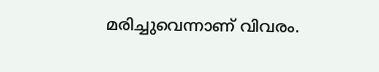മരിച്ചുവെന്നാണ് വിവരം.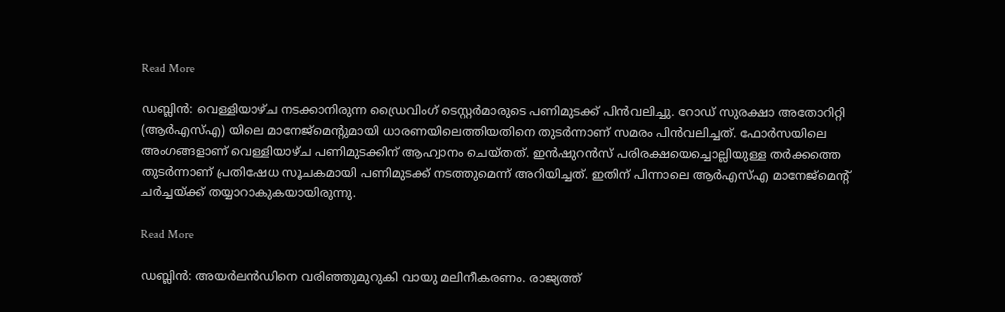Read More

ഡബ്ലിൻ: വെള്ളിയാഴ്ച നടക്കാനിരുന്ന ഡ്രൈവിംഗ് ടെസ്റ്റർമാരുടെ പണിമുടക്ക് പിൻവലിച്ചു. റോഡ് സുരക്ഷാ അതോറിറ്റി (ആർഎസ്എ) യിലെ മാനേജ്മെന്റുമായി ധാരണയിലെത്തിയതിനെ തുടർന്നാണ് സമരം പിൻവലിച്ചത്. ഫോർസയിലെ അംഗങ്ങളാണ് വെള്ളിയാഴ്ച പണിമുടക്കിന് ആഹ്വാനം ചെയ്തത്. ഇൻഷുറൻസ് പരിരക്ഷയെച്ചൊല്ലിയുള്ള തർക്കത്തെ തുടർന്നാണ് പ്രതിഷേധ സൂചകമായി പണിമുടക്ക് നടത്തുമെന്ന് അറിയിച്ചത്. ഇതിന് പിന്നാലെ ആർഎസ്എ മാനേജ്‌മെന്റ് ചർച്ചയ്ക്ക് തയ്യാറാകുകയായിരുന്നു.

Read More

ഡബ്ലിൻ: അയർലൻഡിനെ വരിഞ്ഞുമുറുകി വായു മലിനീകരണം. രാജ്യത്ത്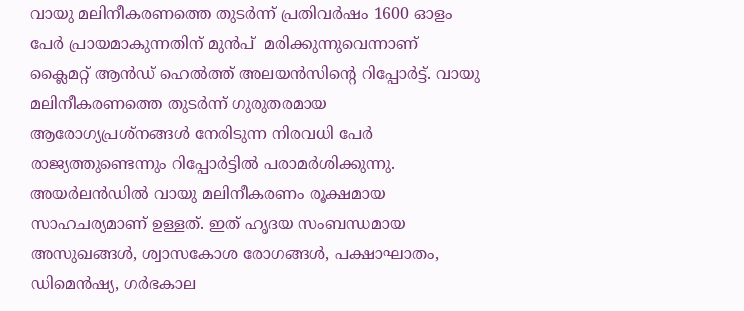വായു മലിനീകരണത്തെ തുടർന്ന് പ്രതിവർഷം 1600 ഓളം പേർ പ്രായമാകുന്നതിന് മുൻപ്  മരിക്കുന്നുവെന്നാണ് ക്ലൈമറ്റ് ആൻഡ് ഹെൽത്ത് അലയൻസിന്റെ റിപ്പോർട്ട്. വായു മലിനീകരണത്തെ തുടർന്ന് ഗുരുതരമായ ആരോഗ്യപ്രശ്‌നങ്ങൾ നേരിടുന്ന നിരവധി പേർ രാജ്യത്തുണ്ടെന്നും റിപ്പോർട്ടിൽ പരാമർശിക്കുന്നു. അയർലൻഡിൽ വായു മലിനീകരണം രൂക്ഷമായ സാഹചര്യമാണ് ഉള്ളത്. ഇത് ഹൃദയ സംബന്ധമായ അസുഖങ്ങൾ, ശ്വാസകോശ രോഗങ്ങൾ, പക്ഷാഘാതം, ഡിമെൻഷ്യ, ഗർഭകാല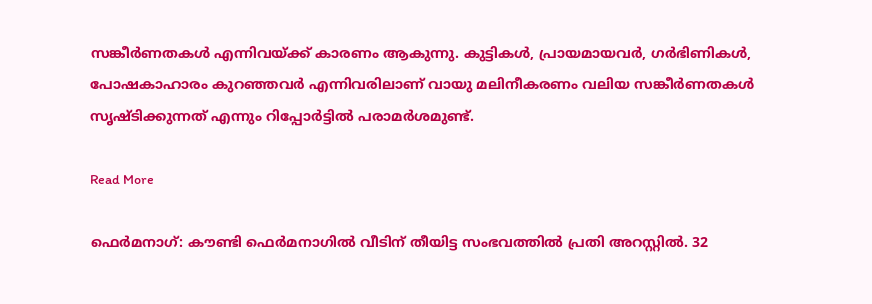സങ്കീർണതകൾ എന്നിവയ്ക്ക് കാരണം ആകുന്നു. കുട്ടികൾ, പ്രായമായവർ, ഗർഭിണികൾ, പോഷകാഹാരം കുറഞ്ഞവർ എന്നിവരിലാണ് വായു മലിനീകരണം വലിയ സങ്കീർണതകൾ സൃഷ്ടിക്കുന്നത് എന്നും റിപ്പോർട്ടിൽ പരാമർശമുണ്ട്.

Read More

ഫെർമനാഗ്: കൗണ്ടി ഫെർമനാഗിൽ വീടിന് തീയിട്ട സംഭവത്തിൽ പ്രതി അറസ്റ്റിൽ. 32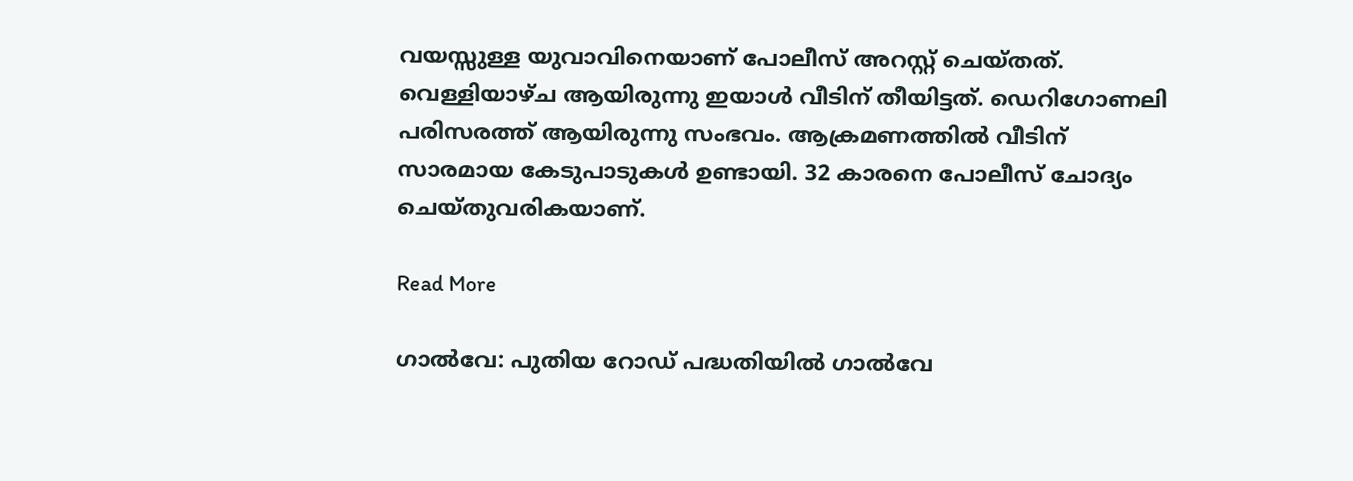വയസ്സുള്ള യുവാവിനെയാണ് പോലീസ് അറസ്റ്റ് ചെയ്തത്. വെള്ളിയാഴ്ച ആയിരുന്നു ഇയാൾ വീടിന് തീയിട്ടത്. ഡെറിഗോണലി പരിസരത്ത് ആയിരുന്നു സംഭവം. ആക്രമണത്തിൽ വീടിന് സാരമായ കേടുപാടുകൾ ഉണ്ടായി. 32 കാരനെ പോലീസ് ചോദ്യം ചെയ്തുവരികയാണ്.

Read More

ഗാൽവേ: പുതിയ റോഡ് പദ്ധതിയിൽ ഗാൽവേ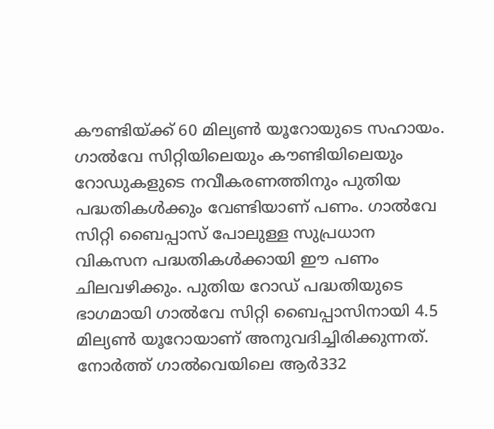കൗണ്ടിയ്ക്ക് 60 മില്യൺ യൂറോയുടെ സഹായം. ഗാൽവേ സിറ്റിയിലെയും കൗണ്ടിയിലെയും റോഡുകളുടെ നവീകരണത്തിനും പുതിയ പദ്ധതികൾക്കും വേണ്ടിയാണ് പണം. ഗാൽവേ സിറ്റി ബൈപ്പാസ് പോലുള്ള സുപ്രധാന വികസന പദ്ധതികൾക്കായി ഈ പണം ചിലവഴിക്കും. പുതിയ റോഡ് പദ്ധതിയുടെ ഭാഗമായി ഗാൽവേ സിറ്റി ബൈപ്പാസിനായി 4.5 മില്യൺ യൂറോയാണ് അനുവദിച്ചിരിക്കുന്നത്. നോർത്ത് ഗാൽവെയിലെ ആർ332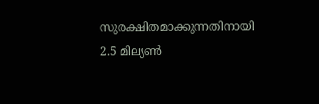സുരക്ഷിതമാക്കുന്നതിനായി 2.5 മില്യൺ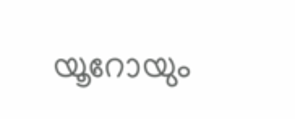യൂറോയും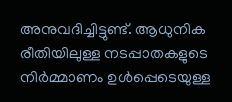അനുവദിച്ചിട്ടുണ്ട്. ആധുനിക രീതിയിലുള്ള നടപ്പാതകളുടെ നിർമ്മാണം ഉൾപ്പെടെയുള്ള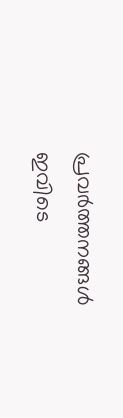പ്രവർത്തനങ്ങൾ ഇവിടെ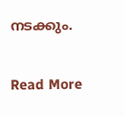നടക്കും.

Read More